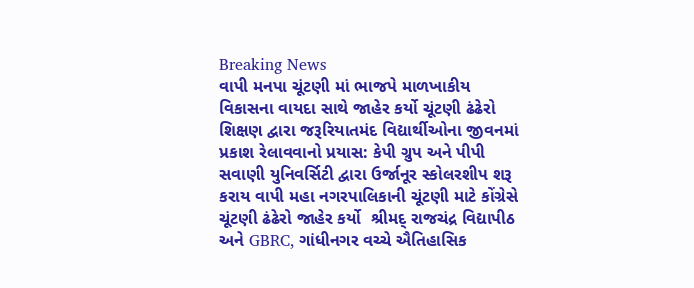Breaking News
વાપી મનપા ચૂંટણી માં ભાજપે માળખાકીય વિકાસના વાયદા સાથે જાહેર કર્યો ચૂંટણી ઢંઢેરો શિક્ષણ દ્વારા જરૂરિયાતમંદ વિદ્યાર્થીઓના જીવનમાં પ્રકાશ રેલાવવાનો પ્રયાસ: કેપી ગ્રુપ અને પીપી સવાણી યુનિવર્સિટી દ્વારા ઉર્જાનૂર સ્કોલરશીપ શરૂ કરાય વાપી મહા નગરપાલિકાની ચૂંટણી માટે કોંગ્રેસે  ચૂંટણી ઢંઢેરો જાહેર કર્યો  શ્રીમદ્ રાજચંદ્ર વિદ્યાપીઠ અને GBRC, ગાંધીનગર વચ્ચે ઐતિહાસિક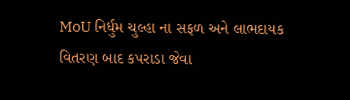MoU નિર્ધુમ ચુલ્હા ના સફળ અને લાભદાયક વિતરણ બાદ કપરાડા જેવા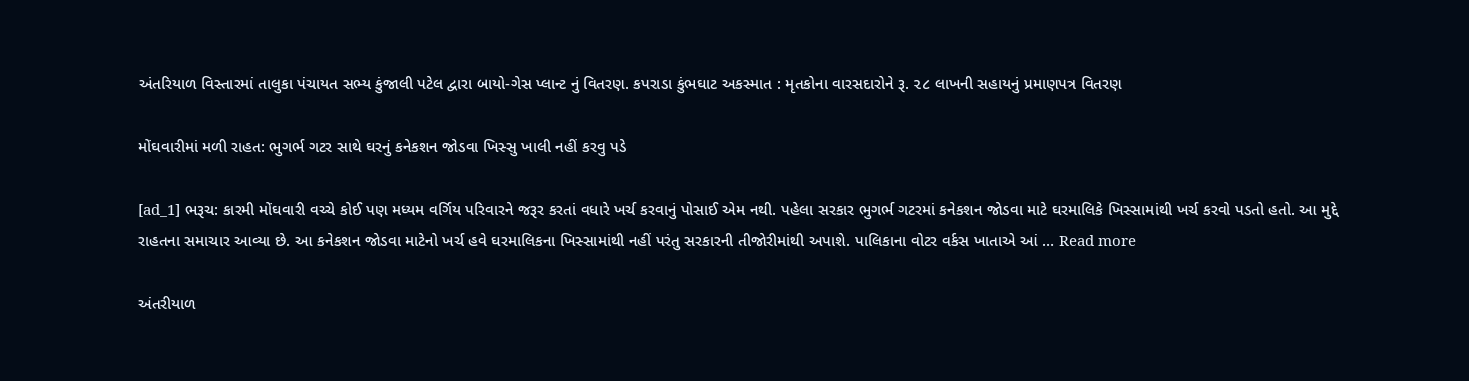અંતરિયાળ વિસ્તારમાં તાલુકા પંચાયત સભ્ય કુંજાલી પટેલ દ્વારા બાયો-ગેસ પ્લાન્ટ નું વિતરણ. કપરાડા કુંભઘાટ અકસ્માત : મૃતકોના વારસદારોને રૂ. ૨૮ લાખની સહાયનું પ્રમાણપત્ર વિતરણ

મોંઘવારીમાં મળી રાહત: ભુગર્ભ ગટર સાથે ઘરનું કનેકશન જોડવા ખિસ્સુ ખાલી નહીં કરવુ પડે

[ad_1] ભરૂચ: કારમી મોંઘવારી વચ્ચે કોઈ પણ મધ્યમ વર્ગિય પરિવારને જરૂર કરતાં વધારે ખર્ચ કરવાનું પોસાઈ એમ નથી. પહેલા સરકાર ભુગર્ભ ગટરમાં કનેકશન જોડવા માટે ઘરમાલિકે ખિસ્સામાંથી ખર્ચ કરવો પડતો હતો. આ મુદ્દે રાહતના સમાચાર આવ્યા છે. આ કનેકશન જોડવા માટેનો ખર્ચ હવે ઘરમાલિકના ખિસ્સામાંથી નહીં પરંતુ સરકારની તીજોરીમાંથી અપાશે. પાલિકાના વોટર વર્કસ ખાતાએ આં … Read more

અંતરીયાળ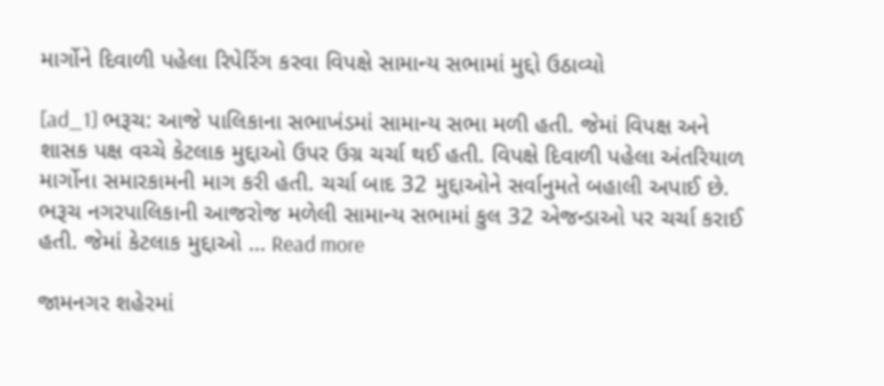માર્ગોને દિવાળી પહેલા રિપેરિંગ કરવા વિપક્ષે સામાન્ય સભામાં મુદ્દો ઉઠાવ્યો

[ad_1] ભરૂચ: આજે પાલિકાના સભાખંડમાં સામાન્ય સભા મળી હતી. જેમાં વિપક્ષ અને શાસક પક્ષ વચ્ચે કેટલાક મુદ્દાઓ ઉપર ઉગ્ર ચર્ચા થઈ હતી. વિપક્ષે દિવાળી પહેલા અંતરિયાળ માર્ગોના સમારકામની માગ કરી હતી. ચર્ચા બાદ 32 મુદ્દાઓને સર્વાનુમતે બહાલી અપાઈ છે. ભરૂચ નગરપાલિકાની આજરોજ મળેલી સામાન્ય સભામાં કુલ 32 એજન્ડાઓ પર ચર્ચા કરાઈ હતી. જેમાં કેટલાક મુદ્દાઓ … Read more

જામનગર શહેરમાં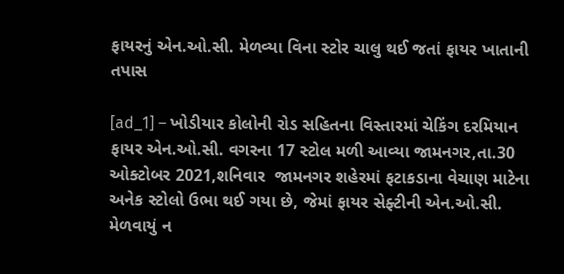ફાયરનું એન.ઓ.સી. મેળવ્યા વિના સ્ટોર ચાલુ થઈ જતાં ફાયર ખાતાની તપાસ

[ad_1] – ખોડીયાર કોલોની રોડ સહિતના વિસ્તારમાં ચેકિંગ દરમિયાન ફાયર એન.ઓ.સી. વગરના 17 સ્ટોલ મળી આવ્યા જામનગર,તા.30 ઓક્ટોબર 2021,શનિવાર  જામનગર શહેરમાં ફટાકડાના વેચાણ માટેના અનેક સ્ટોલો ઉભા થઈ ગયા છે, જેમાં ફાયર સેફ્ટીની એન.ઓ.સી. મેળવાયું ન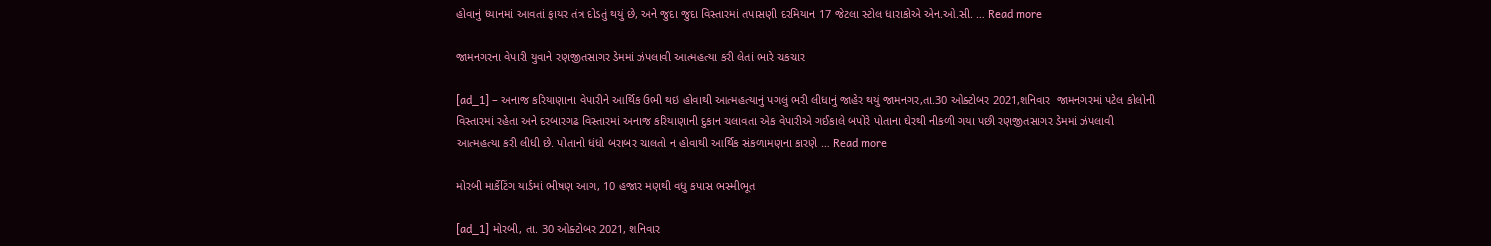હોવાનું ધ્યાનમાં આવતાં ફાયર તંત્ર દોડતું થયું છે, અને જુદા જુદા વિસ્તારમાં તપાસણી દરમિયાન 17 જેટલા સ્ટોલ ધારાકોએ એન.ઓ.સી. … Read more

જામનગરના વેપારી યુવાને રણજીતસાગર ડેમમાં ઝંપલાવી આત્મહત્યા કરી લેતાં ભારે ચકચાર

[ad_1] – અનાજ કરિયાણાના વેપારીને આર્થિક ઉભી થઇ હોવાથી આત્મહત્યાનું પગલું ભરી લીધાનું જાહેર થયું જામનગર,તા.30 ઓક્ટોબર 2021,શનિવાર  જામનગરમાં પટેલ કોલોની વિસ્તારમાં રહેતા અને દરબારગઢ વિસ્તારમાં અનાજ કરિયાણાની દુકાન ચલાવતા એક વેપારીએ ગઈકાલે બપોરે પોતાના ઘેરથી નીકળી ગયા પછી રણજીતસાગર ડેમમાં ઝંપલાવી આત્મહત્યા કરી લીધી છે. પોતાનો ધંધો બરાબર ચાલતો ન હોવાથી આર્થિક સંકળામણના કારણે … Read more

મોરબી માર્કેટિંગ યાર્ડમાં ભીષણ આગ, 10 હજાર મણથી વધુ કપાસ ભસ્મીભૂત

[ad_1] મોરબી, તા. 30 ઓક્ટોબર 2021, શનિવાર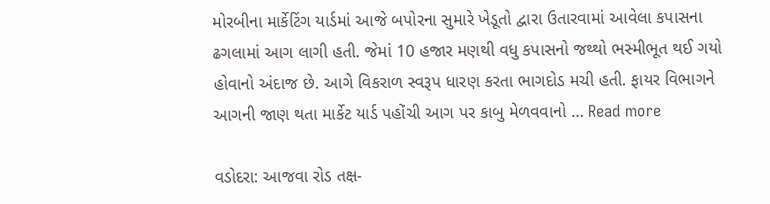મોરબીના માર્કેટિંગ યાર્ડમાં આજે બપોરના સુમારે ખેડૂતો દ્વારા ઉતારવામાં આવેલા કપાસના ઢગલામાં આગ લાગી હતી. જેમાં 10 હજાર મણથી વધુ કપાસનો જથ્થો ભસ્મીભૂત થઈ ગયો હોવાનો અંદાજ છે. આગે વિકરાળ સ્વરૂપ ધારણ કરતા ભાગદોડ મચી હતી. ફાયર વિભાગને આગની જાણ થતા માર્કેટ યાર્ડ પહોંચી આગ પર કાબુ મેળવવાનો … Read more

વડોદરા: આજવા રોડ તક્ષ-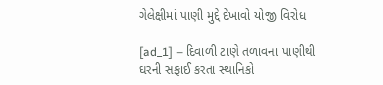ગેલેક્ષીમાં પાણી મુદ્દે દેખાવો યોજી વિરોધ

[ad_1] – દિવાળી ટાણે તળાવના પાણીથી ઘરની સફાઈ કરતા સ્થાનિકો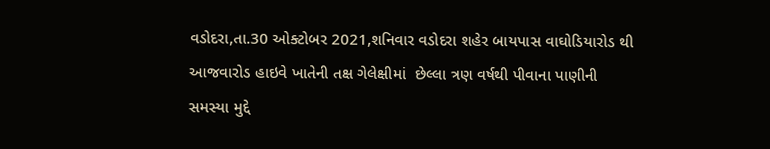વડોદરા,તા.30 ઓક્ટોબર 2021,શનિવાર વડોદરા શહેર બાયપાસ વાઘોડિયારોડ થી આજવારોડ હાઇવે ખાતેની તક્ષ ગેલેક્ષીમાં  છેલ્લા ત્રણ વર્ષથી પીવાના પાણીની સમસ્યા મુદ્દે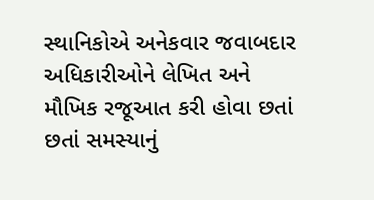સ્થાનિકોએ અનેકવાર જવાબદાર અધિકારીઓને લેખિત અને મૌખિક રજૂઆત કરી હોવા છતાં છતાં સમસ્યાનું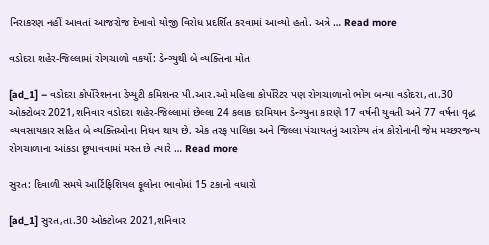નિરાકરણ નહીં આવતાં આજરોજ દેખાવો યોજી વિરોધ પ્રદર્શિત કરવામાં આવ્યો હતો. અત્રે … Read more

વડોદરા શહેર-જિલ્લામાં રોગચાળો વકર્યો: ડેન્ગ્યુથી બે વ્યક્તિના મોત

[ad_1] – વડોદરા કોર્પોરેશનના ડેપ્યુટી કમિશનર પી.આર.ઓ મહિલા કોર્પોરેટર પણ રોગચાળાનો ભોગ બન્યા વડોદરા,તા.30 ઓક્ટોબર 2021,શનિવાર વડોદરા શહેર-જિલ્લામાં છેલ્લા 24 કલાક દરમિયાન ડેન્ગ્યુના કારણે 17 વર્ષની યુવતી અને 77 વર્ષના વૃદ્ધ વ્યવસાયકાર સહિત બે વ્યક્તિઓના નિધન થાય છે. એક તરફ પાલિકા અને જિલ્લા પંચાયતનું આરોગ્ય તંત્ર કોરોનાની જેમ મચ્છરજન્ય રોગચાળાના આંકડા છૂપાવવામાં મસ્ત છે ત્યારે … Read more

સુરત: દિવાળી સમયે આર્ટિફિશિયલ ફૂલોના ભાવોમાં 15 ટકાનો વધારો

[ad_1] સુરત,તા.30 ઓક્ટોબર 2021,શનિવાર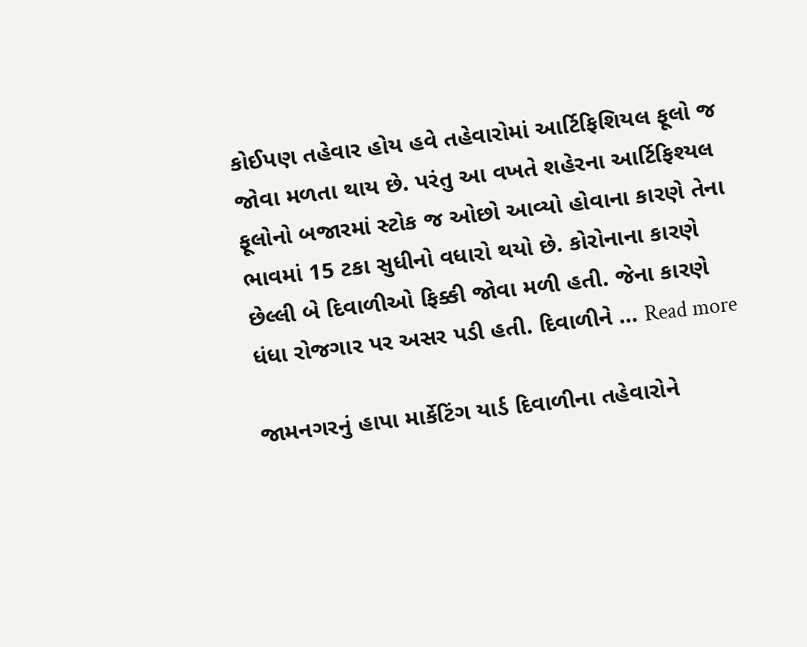કોઈપણ તહેવાર હોય હવે તહેવારોમાં આર્ટિફિશિયલ ફૂલો જ જોવા મળતા થાય છે. પરંતુ આ વખતે શહેરના આર્ટિફિશ્યલ ફૂલોનો બજારમાં સ્ટોક જ ઓછો આવ્યો હોવાના કારણે તેના ભાવમાં 15 ટકા સુધીનો વધારો થયો છે. કોરોનાના કારણે છેલ્લી બે દિવાળીઓ ફિક્કી જોવા મળી હતી. જેના કારણે ધંધા રોજગાર પર અસર પડી હતી. દિવાળીને … Read more

જામનગરનું હાપા માર્કેટિંગ યાર્ડ દિવાળીના તહેવારોને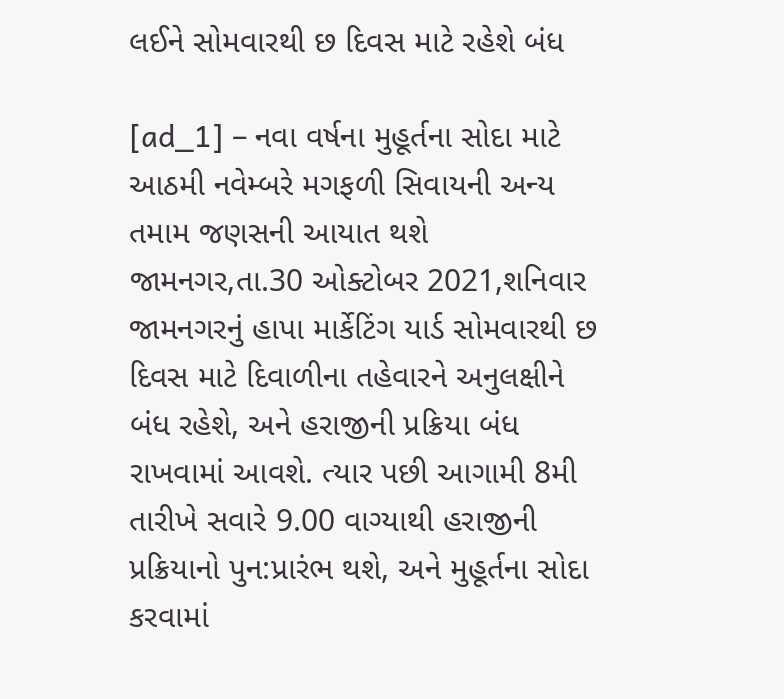લઈને સોમવારથી છ દિવસ માટે રહેશે બંધ

[ad_1] – નવા વર્ષના મુહૂર્તના સોદા માટે આઠમી નવેમ્બરે મગફળી સિવાયની અન્ય તમામ જણસની આયાત થશે  જામનગર,તા.30 ઓક્ટોબર 2021,શનિવાર જામનગરનું હાપા માર્કેટિંગ યાર્ડ સોમવારથી છ દિવસ માટે દિવાળીના તહેવારને અનુલક્ષીને બંધ રહેશે, અને હરાજીની પ્રક્રિયા બંધ રાખવામાં આવશે. ત્યાર પછી આગામી 8મી તારીખે સવારે 9.00 વાગ્યાથી હરાજીની પ્રક્રિયાનો પુન:પ્રારંભ થશે, અને મુહૂર્તના સોદા કરવામાં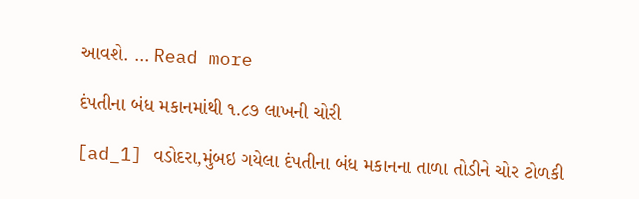આવશે. … Read more

દંપતીના બંધ મકાનમાંથી ૧.૮૭ લાખની ચોરી

[ad_1] વડોદરા,મુંબઇ ગયેલા દંપતીના બંધ મકાનના તાળા તોડીને ચોર ટોળકી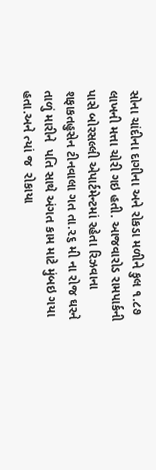સોના ચાંદીના દાગીના અને રોકડા મળીને કુલ ૧.૮૭ લાખની મત્તા ચોરી ગઇ હતી. આજવારોડ રામપાર્કની પાસે બોરસલ્લી એપાર્ટમેન્ટમાં રહેતા રિઝવાના શફાકતહુસેન ટીનવાલા ગત તા.૨૬ મી ના રોજ ઘરને તાળું મારીને  પતિ સાથે અંગત કામ માટે મુંબઇ ગયા  હતા.અને ત્યાં જ  રોકાયા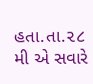હતા.તા.૨૮ મી એ સવારે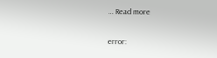… Read more

error: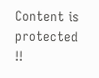Content is protected !!